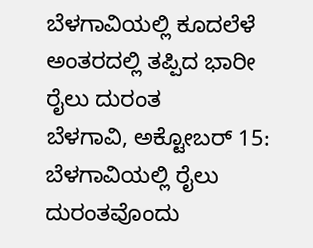ಬೆಳಗಾವಿಯಲ್ಲಿ ಕೂದಲೆಳೆ ಅಂತರದಲ್ಲಿ ತಪ್ಪಿದ ಭಾರೀ ರೈಲು ದುರಂತ
ಬೆಳಗಾವಿ, ಅಕ್ಟೋಬರ್ 15: ಬೆಳಗಾವಿಯಲ್ಲಿ ರೈಲು ದುರಂತವೊಂದು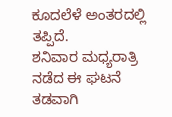ಕೂದಲೆಳೆ ಅಂತರದಲ್ಲಿ ತಪ್ಪಿದೆ.
ಶನಿವಾರ ಮಧ್ಯರಾತ್ರಿ ನಡೆದ ಈ ಘಟನೆ ತಡವಾಗಿ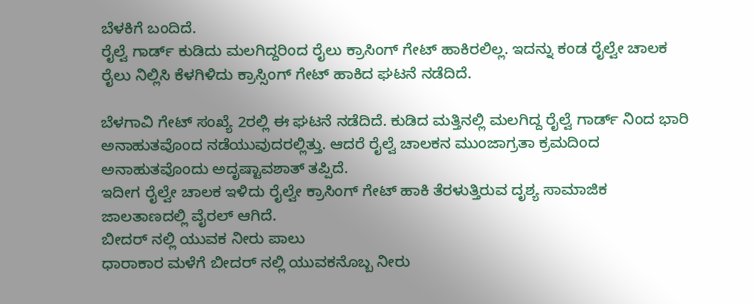ಬೆಳಕಿಗೆ ಬಂದಿದೆ.
ರೈಲ್ವೆ ಗಾರ್ಡ್ ಕುಡಿದು ಮಲಗಿದ್ದರಿಂದ ರೈಲು ಕ್ರಾಸಿಂಗ್ ಗೇಟ್ ಹಾಕಿರಲಿಲ್ಲ. ಇದನ್ನು ಕಂಡ ರೈಲ್ವೇ ಚಾಲಕ ರೈಲು ನಿಲ್ಲಿಸಿ ಕೆಳಗಿಳಿದು ಕ್ರಾಸ್ಸಿಂಗ್ ಗೇಟ್ ಹಾಕಿದ ಘಟನೆ ನಡೆದಿದೆ.

ಬೆಳಗಾವಿ ಗೇಟ್ ಸಂಖ್ಯೆ 2ರಲ್ಲಿ ಈ ಘಟನೆ ನಡೆದಿದೆ. ಕುಡಿದ ಮತ್ತಿನಲ್ಲಿ ಮಲಗಿದ್ದ ರೈಲ್ವೆ ಗಾರ್ಡ್ ನಿಂದ ಭಾರಿ ಅನಾಹುತವೊಂದ ನಡೆಯುವುದರಲ್ಲಿತ್ತು. ಆದರೆ ರೈಲ್ವೆ ಚಾಲಕನ ಮುಂಜಾಗ್ರತಾ ಕ್ರಮದಿಂದ ಅನಾಹುತವೊಂದು ಅದೃಷ್ಟಾವಶಾತ್ ತಪ್ಪಿದೆ.
ಇದೀಗ ರೈಲ್ವೇ ಚಾಲಕ ಇಳಿದು ರೈಲ್ವೇ ಕ್ರಾಸಿಂಗ್ ಗೇಟ್ ಹಾಕಿ ತೆರಳುತ್ತಿರುವ ದೃಶ್ಯ ಸಾಮಾಜಿಕ ಜಾಲತಾಣದಲ್ಲಿ ವೈರಲ್ ಆಗಿದೆ.
ಬೀದರ್ ನಲ್ಲಿ ಯುವಕ ನೀರು ಪಾಲು
ಧಾರಾಕಾರ ಮಳೆಗೆ ಬೀದರ್ ನಲ್ಲಿ ಯುವಕನೊಬ್ಬ ನೀರು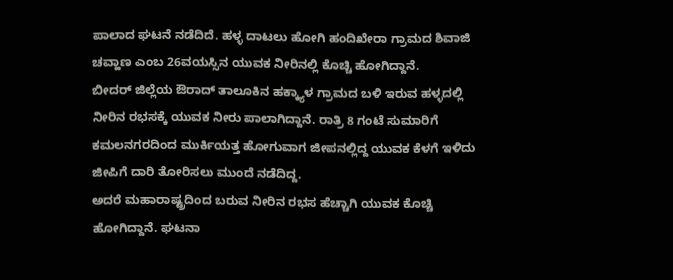ಪಾಲಾದ ಘಟನೆ ನಡೆದಿದೆ. ಹಳ್ಳ ದಾಟಲು ಹೋಗಿ ಹಂದಿಖೇರಾ ಗ್ರಾಮದ ಶಿವಾಜಿ ಚವ್ಹಾಣ ಎಂಬ 26ವಯಸ್ಸಿನ ಯುವಕ ನೀರಿನಲ್ಲಿ ಕೊಚ್ಚಿ ಹೋಗಿದ್ದಾನೆ.
ಬೀದರ್ ಜಿಲ್ಲೆಯ ಔರಾದ್ ತಾಲೂಕಿನ ಹಕ್ಕ್ಯಾಳ ಗ್ರಾಮದ ಬಳಿ ಇರುವ ಹಳ್ಳದಲ್ಲಿ ನೀರಿನ ರಭಸಕ್ಕೆ ಯುವಕ ನೀರು ಪಾಲಾಗಿದ್ದಾನೆ. ರಾತ್ರಿ 8 ಗಂಟೆ ಸುಮಾರಿಗೆ ಕಮಲನಗರದಿಂದ ಮುರ್ಕಿಯತ್ತ ಹೋಗುವಾಗ ಜೀಪನಲ್ಲಿದ್ದ ಯುವಕ ಕೆಳಗೆ ಇಳಿದು ಜೀಪಿಗೆ ದಾರಿ ತೋರಿಸಲು ಮುಂದೆ ನಡೆದಿದ್ದ.
ಅದರೆ ಮಹಾರಾಷ್ಟ್ರದಿಂದ ಬರುವ ನೀರಿನ ರಭಸ ಹೆಚ್ಚಾಗಿ ಯುವಕ ಕೊಚ್ಚಿ ಹೋಗಿದ್ದಾನೆ. ಘಟನಾ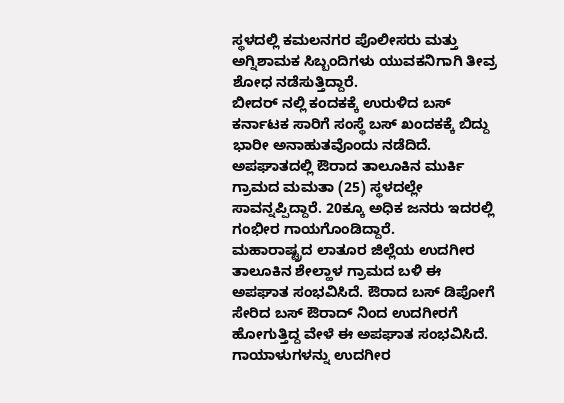ಸ್ಥಳದಲ್ಲಿ ಕಮಲನಗರ ಪೊಲೀಸರು ಮತ್ತು ಅಗ್ನಿಶಾಮಕ ಸಿಬ್ಬಂದಿಗಳು ಯುವಕನಿಗಾಗಿ ತೀವ್ರ ಶೋಧ ನಡೆಸುತ್ತಿದ್ದಾರೆ.
ಬೀದರ್ ನಲ್ಲಿ ಕಂದಕಕ್ಕೆ ಉರುಳಿದ ಬಸ್
ಕರ್ನಾಟಕ ಸಾರಿಗೆ ಸಂಸ್ಥೆ ಬಸ್ ಖಂದಕಕ್ಕೆ ಬಿದ್ದು ಭಾರೀ ಅನಾಹುತವೊಂದು ನಡೆದಿದೆ. ಅಪಘಾತದಲ್ಲಿ ಔರಾದ ತಾಲೂಕಿನ ಮುರ್ಕಿ ಗ್ರಾಮದ ಮಮತಾ (25) ಸ್ಥಳದಲ್ಲೇ ಸಾವನ್ನಪ್ಪಿದ್ದಾರೆ. 20ಕ್ಕೂ ಅಧಿಕ ಜನರು ಇದರಲ್ಲಿ ಗಂಭೀರ ಗಾಯಗೊಂಡಿದ್ದಾರೆ.
ಮಹಾರಾಷ್ಟ್ರದ ಲಾತೂರ ಜಿಲ್ಲೆಯ ಉದಗೀರ ತಾಲೂಕಿನ ಶೇಲ್ಹಾಳ ಗ್ರಾಮದ ಬಳಿ ಈ ಅಪಘಾತ ಸಂಭವಿಸಿದೆ. ಔರಾದ ಬಸ್ ಡಿಪೋಗೆ ಸೇರಿದ ಬಸ್ ಔರಾದ್ ನಿಂದ ಉದಗೀರಗೆ ಹೋಗುತ್ತಿದ್ದ ವೇಳೆ ಈ ಅಪಘಾತ ಸಂಭವಿಸಿದೆ.
ಗಾಯಾಳುಗಳನ್ನು ಉದಗೀರ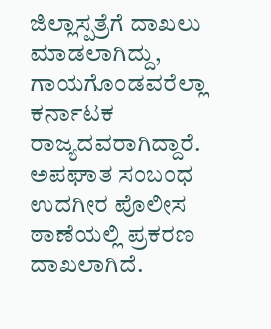ಜಿಲ್ಲಾಸ್ಪತ್ರೆಗೆ ದಾಖಲು ಮಾಡಲಾಗಿದ್ದು, ಗಾಯಗೊಂಡವರೆಲ್ಲಾ ಕರ್ನಾಟಕ ರಾಜ್ಯದವರಾಗಿದ್ದಾರೆ.
ಅಪಘಾತ ಸಂಬಂಧ ಉದಗೀರ ಪೊಲೀಸ ಠಾಣೆಯಲ್ಲಿ ಪ್ರಕರಣ ದಾಖಲಾಗಿದೆ.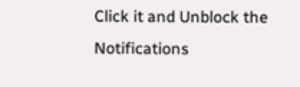Click it and Unblock the Notifications